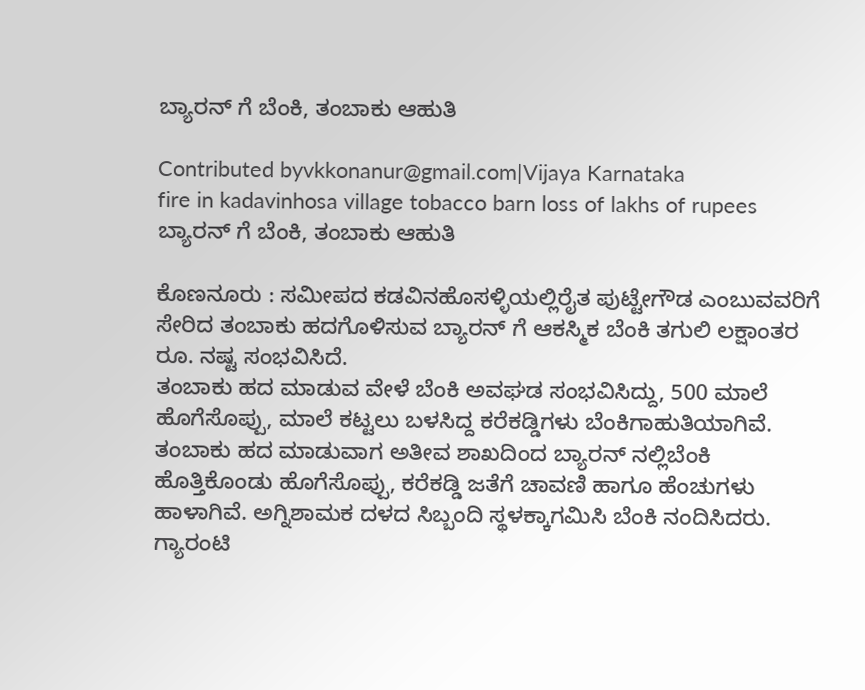ಬ್ಯಾರನ್ ಗೆ ಬೆಂಕಿ, ತಂಬಾಕು ಆಹುತಿ

Contributed byvkkonanur@gmail.com|Vijaya Karnataka
fire in kadavinhosa village tobacco barn loss of lakhs of rupees
ಬ್ಯಾರನ್ ಗೆ ಬೆಂಕಿ, ತಂಬಾಕು ಆಹುತಿ

ಕೊಣನೂರು : ಸಮೀಪದ ಕಡವಿನಹೊಸಳ್ಳಿಯಲ್ಲಿರೈತ ಪುಟ್ಟೇಗೌಡ ಎಂಬುವವರಿಗೆ ಸೇರಿದ ತಂಬಾಕು ಹದಗೊಳಿಸುವ ಬ್ಯಾರನ್ ಗೆ ಆಕಸ್ಮಿಕ ಬೆಂಕಿ ತಗುಲಿ ಲಕ್ಷಾಂತರ ರೂ. ನಷ್ಟ ಸಂಭವಿಸಿದೆ.
ತಂಬಾಕು ಹದ ಮಾಡುವ ವೇಳೆ ಬೆಂಕಿ ಅವಘಡ ಸಂಭವಿಸಿದ್ದು, 500 ಮಾಲೆ ಹೊಗೆಸೊಪ್ಪು, ಮಾಲೆ ಕಟ್ಟಲು ಬಳಸಿದ್ದ ಕರೆಕಡ್ಡಿಗಳು ಬೆಂಕಿಗಾಹುತಿಯಾಗಿವೆ. ತಂಬಾಕು ಹದ ಮಾಡುವಾಗ ಅತೀವ ಶಾಖದಿಂದ ಬ್ಯಾರನ್ ನಲ್ಲಿಬೆಂಕಿ ಹೊತ್ತಿಕೊಂಡು ಹೊಗೆಸೊಪ್ಪು, ಕರೆಕಡ್ಡಿ ಜತೆಗೆ ಚಾವಣಿ ಹಾಗೂ ಹೆಂಚುಗಳು ಹಾಳಾಗಿವೆ. ಅಗ್ನಿಶಾಮಕ ದಳದ ಸಿಬ್ಬಂದಿ ಸ್ಥಳಕ್ಕಾಗಮಿಸಿ ಬೆಂಕಿ ನಂದಿಸಿದರು. ಗ್ಯಾರಂಟಿ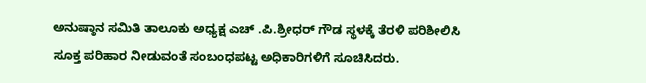ಅನುಷ್ಠಾನ ಸಮಿತಿ ತಾಲೂಕು ಅಧ್ಯಕ್ಷ ಎಚ್ .ಪಿ.ಶ್ರೀಧರ್ ಗೌಡ ಸ್ಥಳಕ್ಕೆ ತೆರಳಿ ಪರಿಶೀಲಿಸಿ ಸೂಕ್ತ ಪರಿಹಾರ ನೀಡುವಂತೆ ಸಂಬಂಧಪಟ್ಟ ಅಧಿಕಾರಿಗಳಿಗೆ ಸೂಚಿಸಿದರು.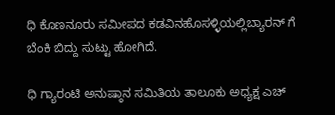ಧಿ ಕೊಣನೂರು ಸಮೀಪದ ಕಡವಿನಹೊಸಳ್ಳಿಯಲ್ಲಿಬ್ಯಾರನ್ ಗೆ ಬೆಂಕಿ ಬಿದ್ದು ಸುಟ್ಟು ಹೋಗಿದೆ.

ಧಿ ಗ್ಯಾರಂಟಿ ಅನುಷ್ಠಾನ ಸಮಿತಿಯ ತಾಲೂಕು ಅಧ್ಯಕ್ಷ ಎಚ್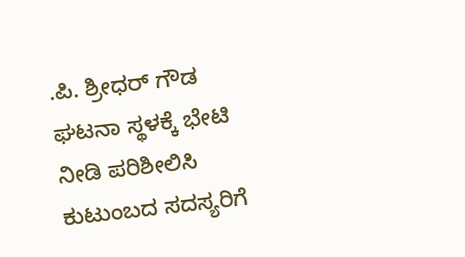.ಪಿ. ಶ್ರೀಧರ್ ಗೌಡ ಘಟನಾ ಸ್ಥಳಕ್ಕೆ ಭೇಟಿ ನೀಡಿ ಪರಿಶೀಲಿಸಿ ಕುಟುಂಬದ ಸದಸ್ಯರಿಗೆ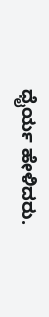ಧೈರ್ಯ ಹೇಳಿದರು.